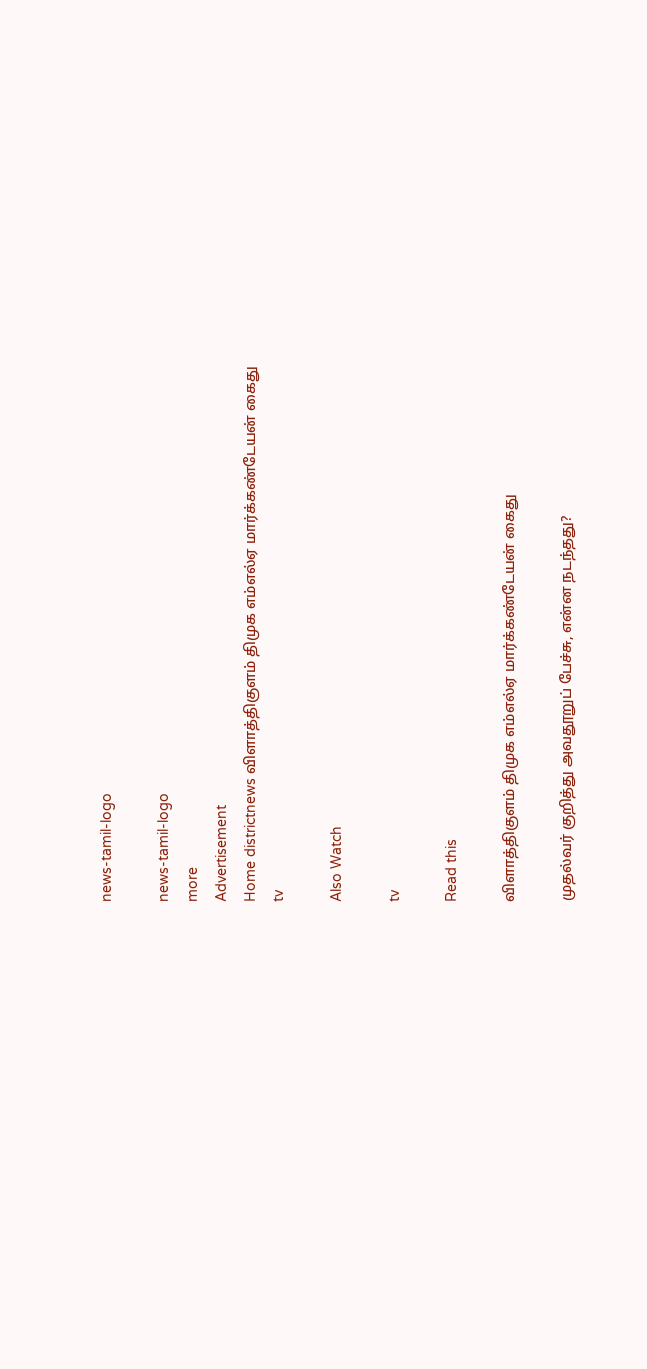news-tamil-logo

news-tamil-logo
more
Advertisement
Home districtnews விளாத்திகுளம் திமுக எம்எல்ஏ மார்க்கண்டேயன் கைது
tv

Also Watch

tv

Read this

விளாத்திகுளம் திமுக எம்எல்ஏ மார்க்கண்டேயன் கைது

முதல்வர் குறித்து அவதூறுப் பேச்சு, என்ன நடந்தது?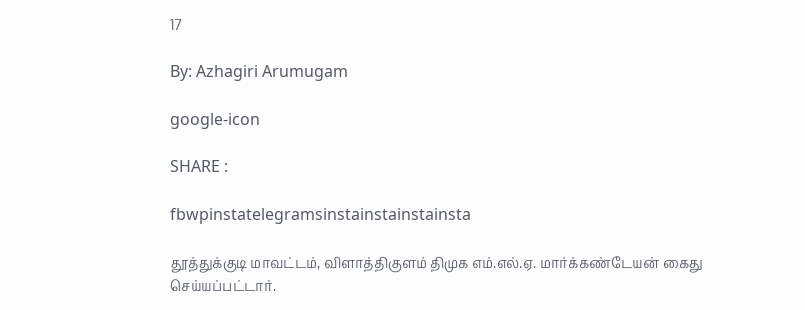17

By: Azhagiri Arumugam

google-icon

SHARE :

fbwpinstatelegramsinstainstainstainsta

தூத்துக்குடி மாவட்டம், விளாத்திகுளம் திமுக எம்.எல்.ஏ. மார்க்கண்டேயன் கைது செய்யப்பட்டார்.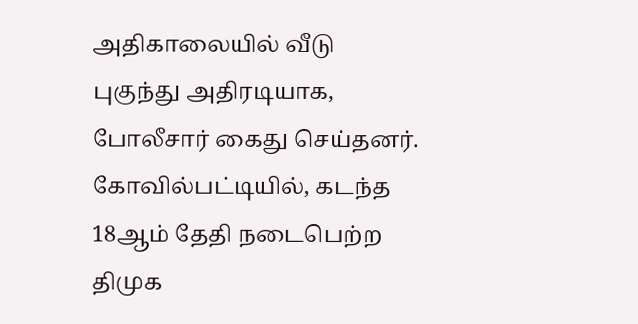அதிகாலையில் வீடு புகுந்து அதிரடியாக, போலீசார் கைது செய்தனர்.
கோவில்பட்டியில், கடந்த 18ஆம் தேதி நடைபெற்ற திமுக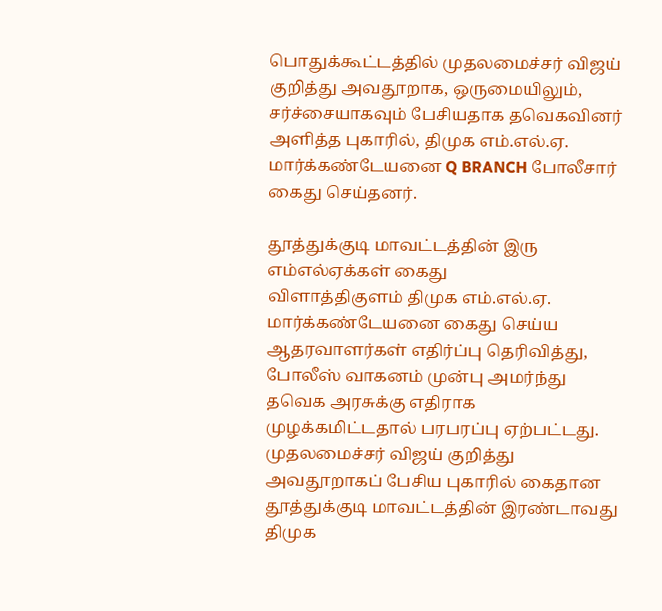பொதுக்கூட்டத்தில் முதலமைச்சர் விஜய் குறித்து அவதூறாக, ஒருமையிலும், சர்ச்சையாகவும் பேசியதாக தவெகவினர் அளித்த புகாரில், திமுக எம்.எல்.ஏ. மார்க்கண்டேயனை Q BRANCH போலீசார் கைது செய்தனர்.

தூத்துக்குடி மாவட்டத்தின் இரு எம்எல்ஏக்கள் கைது
விளாத்திகுளம் திமுக எம்.எல்.ஏ. மார்க்கண்டேயனை கைது செய்ய ஆதரவாளர்கள் எதிர்ப்பு தெரிவித்து, போலீஸ் வாகனம் முன்பு அமர்ந்து தவெக அரசுக்கு எதிராக முழக்கமிட்டதால் பரபரப்பு ஏற்பட்டது. முதலமைச்சர் விஜய் குறித்து அவதூறாகப் பேசிய புகாரில் கைதான தூத்துக்குடி மாவட்டத்தின் இரண்டாவது திமுக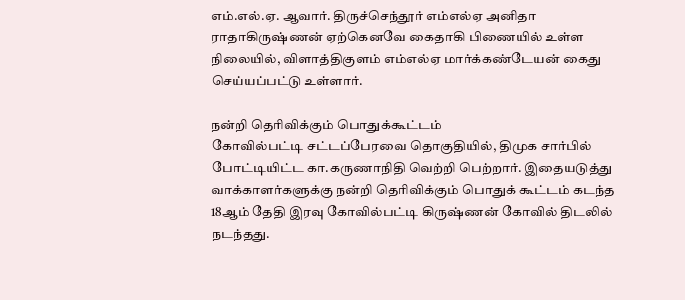எம்.எல்.ஏ. ஆவார். திருச்செந்தூர் எம்எல்ஏ அனிதா ராதாகிருஷ்ணன் ஏற்கெனவே கைதாகி பிணையில் உள்ள நிலையில், விளாத்திகுளம் எம்எல்ஏ மார்க்கண்டேயன் கைது செய்யப்பட்டு உள்ளார்.

நன்றி தெரிவிக்கும் பொதுக்கூட்டம்
கோவில்பட்டி சட்டப்பேரவை தொகுதியில், திமுக சார்பில் போட்டியிட்ட கா.கருணாநிதி வெற்றி பெற்றார். இதையடுத்து வாக்காளர்களுக்கு நன்றி தெரிவிக்கும் பொதுக் கூட்டம் கடந்த 18ஆம் தேதி இரவு கோவில்பட்டி கிருஷ்ணன் கோவில் திடலில் நடந்தது.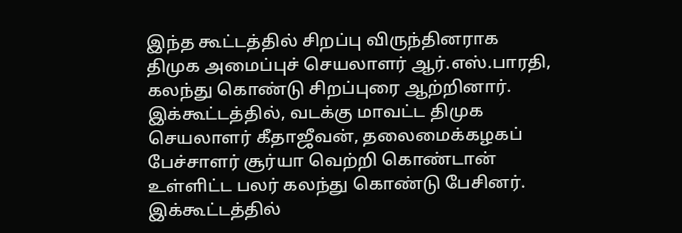இந்த கூட்டத்தில் சிறப்பு விருந்தினராக திமுக அமைப்புச் செயலாளர் ஆர்.எஸ்.பாரதி, கலந்து கொண்டு சிறப்புரை ஆற்றினார். இக்கூட்டத்தில், வடக்கு மாவட்ட திமுக செயலாளர் கீதாஜீவன், தலைமைக்கழகப் பேச்சாளர் சூர்யா வெற்றி கொண்டான் உள்ளிட்ட பலர் கலந்து கொண்டு பேசினர். இக்கூட்டத்தில்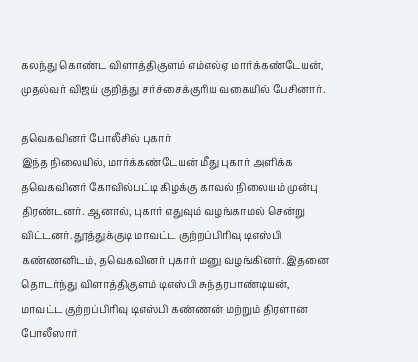கலந்து கொண்ட விளாத்திகுளம் எம்எல்ஏ மார்க்கண்டேயன், முதல்வர் விஜய் குறித்து சர்ச்சைக்குரிய வகையில் பேசினார்.

தவெகவினர் போலீசில் புகார்
இந்த நிலையில், மார்க்கண்டேயன் மீது புகார் அளிக்க தவெகவினர் கோவில்பட்டி கிழக்கு காவல் நிலையம் முன்பு திரண்டனர். ஆனால், புகார் எதுவும் வழங்காமல் சென்று விட்டனர். தூத்துக்குடி மாவட்ட குற்றப்பிரிவு டிஎஸ்பி கண்ணனிடம், தவெகவினர் புகார் மனு வழங்கினர். இதனை தொடர்ந்து விளாத்திகுளம் டிஎஸ்பி சுந்தரபாண்டியன், மாவட்ட குற்றப்பிரிவு டிஎஸ்பி கண்ணன் மற்றும் திரளான போலீஸார்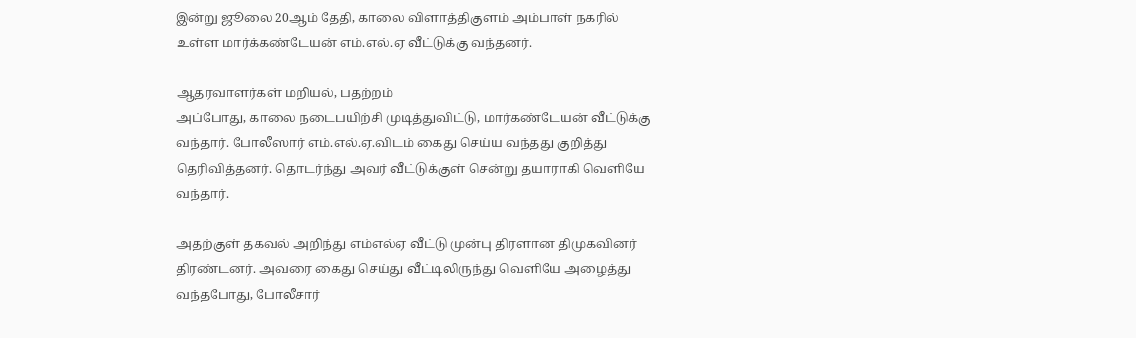இன்று ஜூலை 20ஆம் தேதி, காலை விளாத்திகுளம் அம்பாள் நகரில் உள்ள மார்க்கண்டேயன் எம்.எல்.ஏ வீட்டுக்கு வந்தனர்.

ஆதரவாளர்கள் மறியல், பதற்றம்
அப்போது, காலை நடைபயிற்சி முடித்துவிட்டு, மார்கண்டேயன் வீட்டுக்கு வந்தார். போலீஸார் எம்.எல்.ஏ.விடம் கைது செய்ய வந்தது குறித்து தெரிவித்தனர். தொடர்ந்து அவர் வீட்டுக்குள் சென்று தயாராகி வெளியே வந்தார்.

அதற்குள் தகவல் அறிந்து எம்எல்ஏ வீட்டு முன்பு திரளான திமுகவினர் திரண்டனர். அவரை கைது செய்து வீட்டிலிருந்து வெளியே அழைத்து வந்தபோது, போலீசார்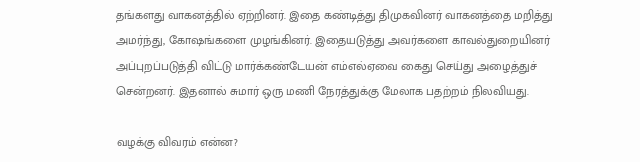தங்களது வாகனத்தில் ஏற்றினர். இதை கண்டித்து திமுகவினர் வாகனத்தை மறித்து அமர்ந்து, கோஷங்களை முழங்கினர். இதையடுத்து அவர்களை காவல்துறையினர் அப்புறப்படுத்தி விட்டு மார்க்கண்டேயன் எம்எல்ஏவை கைது செய்து அழைத்துச் சென்றனர். இதனால் சுமார் ஒரு மணி நேரத்துக்கு மேலாக பதற்றம் நிலவியது.

வழக்கு விவரம் என்ன?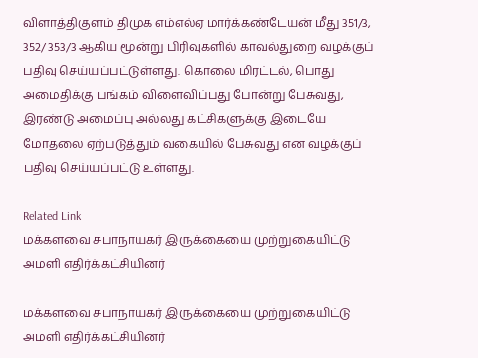விளாத்திகுளம் திமுக எம்எல்ஏ மார்க்கண்டேயன் மீது 351/3, 352/ 353/3 ஆகிய மூன்று பிரிவுகளில் காவல்துறை வழக்குப் பதிவு செய்யப்பட்டுள்ளது. கொலை மிரட்டல், பொது அமைதிக்கு பங்கம் விளைவிப்பது போன்று பேசுவது, இரண்டு அமைப்பு அல்லது கட்சிகளுக்கு இடையே மோதலை ஏற்படுத்தும் வகையில் பேசுவது என வழக்குப் பதிவு செய்யப்பட்டு உள்ளது.

Related Link
மக்களவை சபாநாயகர் இருக்கையை முற்றுகையிட்டு அமளி எதிர்க்கட்சியினர்

மக்களவை சபாநாயகர் இருக்கையை முற்றுகையிட்டு அமளி எதிர்க்கட்சியினர்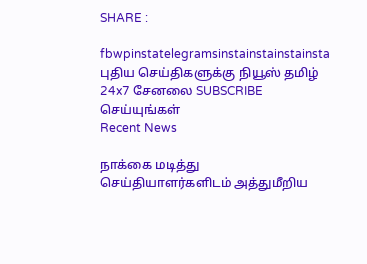SHARE :

fbwpinstatelegramsinstainstainstainsta
புதிய செய்திகளுக்கு நியூஸ் தமிழ் 24x7 சேனலை SUBSCRIBE செய்யுங்கள்
Recent News

நாக்கை மடித்து செய்தியாளர்களிடம் அத்துமீறிய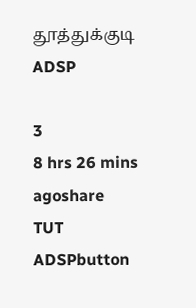தூத்துக்குடி ADSP

3
8 hrs 26 mins agoshare
TUT ADSPbutton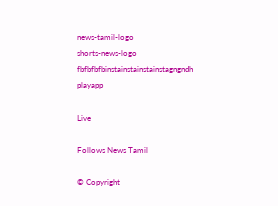news-tamil-logo
shorts-news-logo
fbfbfbfbinstainstainstainstagngndh
playapp

Live

Follows News Tamil

© Copyright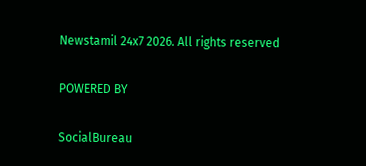Newstamil 24x7 2026. All rights reserved

POWERED BY

SocialBureau